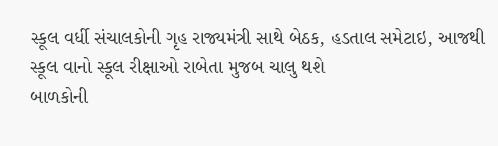સ્કૂલ વર્ધી સંચાલકોની ગૃહ રાજ્યમંત્રી સાથે બેઠક, હડતાલ સમેટાઇ, આજથી સ્કૂલ વાનો સ્કૂલ રીક્ષાઓ રાબેતા મુજબ ચાલુ થશે
બાળકોની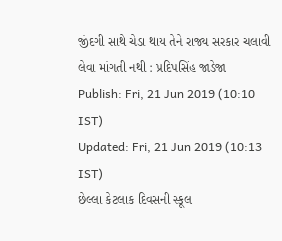જીંદગી સાથે ચેડા થાય તેને રાજ્ય સરકાર ચલાવી લેવા માંગતી નથી : પ્રદિપસિંહ જાડેજા
Publish: Fri, 21 Jun 2019 (10:10 IST)
Updated: Fri, 21 Jun 2019 (10:13 IST)
છેલ્લા કેટલાક દિવસની સ્કૂલ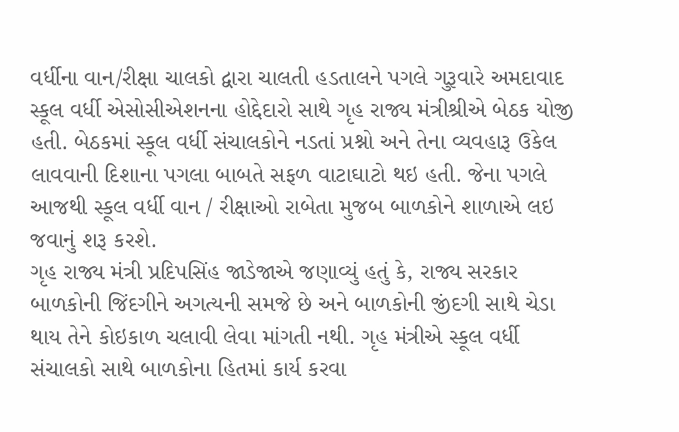વર્ધીના વાન/રીક્ષા ચાલકો દ્વારા ચાલતી હડતાલને પગલે ગુરૂવારે અમદાવાદ સ્કૂલ વર્ધી એસોસીએશનના હોદ્દેદારો સાથે ગૃહ રાજ્ય મંત્રીશ્રીએ બેઠક યોજી હતી. બેઠકમાં સ્કૂલ વર્ધી સંચાલકોને નડતાં પ્રશ્નો અને તેના વ્યવહારૂ ઉકેલ લાવવાની દિશાના પગલા બાબતે સફળ વાટાઘાટો થઇ હતી. જેના પગલે આજથી સ્કૂલ વર્ધી વાન / રીક્ષાઓ રાબેતા મુજબ બાળકોને શાળાએ લઇ જવાનું શરૂ કરશે.
ગૃહ રાજ્ય મંત્રી પ્રદિપસિંહ જાડેજાએ જણાવ્યું હતું કે, રાજ્ય સરકાર બાળકોની જિંદગીને અગત્યની સમજે છે અને બાળકોની જીંદગી સાથે ચેડા થાય તેને કોઇકાળ ચલાવી લેવા માંગતી નથી. ગૃહ મંત્રીએ સ્કૂલ વર્ધી સંચાલકો સાથે બાળકોના હિતમાં કાર્ય કરવા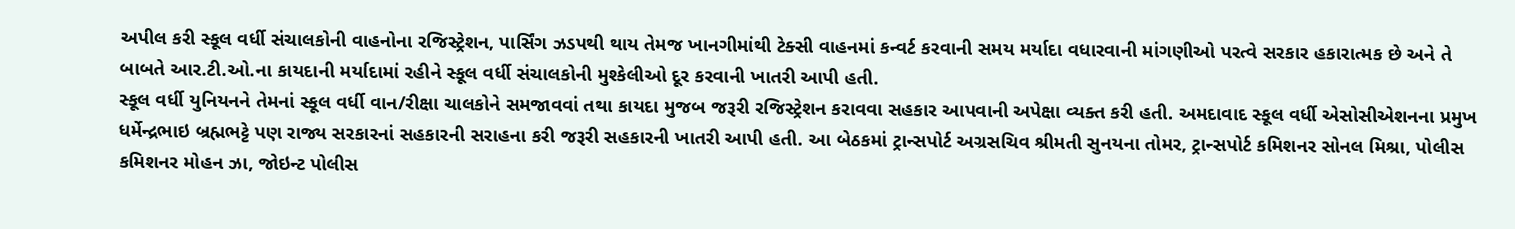અપીલ કરી સ્કૂલ વર્ધી સંચાલકોની વાહનોના રજિસ્ટ્રેશન, પાર્સિંગ ઝડપથી થાય તેમજ ખાનગીમાંથી ટેક્સી વાહનમાં કન્વર્ટ કરવાની સમય મર્યાદા વધારવાની માંગણીઓ પરત્વે સરકાર હકારાત્મક છે અને તે બાબતે આર.ટી.ઓ.ના કાયદાની મર્યાદામાં રહીને સ્કૂલ વર્ધી સંચાલકોની મુશ્કેલીઓ દૂર કરવાની ખાતરી આપી હતી.
સ્કૂલ વર્ધી યુનિયનને તેમનાં સ્કૂલ વર્ધી વાન/રીક્ષા ચાલકોને સમજાવવાં તથા કાયદા મુજબ જરૂરી રજિસ્ટ્રેશન કરાવવા સહકાર આપવાની અપેક્ષા વ્યક્ત કરી હતી. અમદાવાદ સ્કૂલ વર્ધી એસોસીએશનના પ્રમુખ ધર્મેન્દ્રભાઇ બ્રહ્મભટ્ટે પણ રાજ્ય સરકારનાં સહકારની સરાહના કરી જરૂરી સહકારની ખાતરી આપી હતી. આ બેઠકમાં ટ્રાન્સપોર્ટ અગ્રસચિવ શ્રીમતી સુનયના તોમર, ટ્રાન્સપોર્ટ કમિશનર સોનલ મિશ્રા, પોલીસ કમિશનર મોહન ઝા, જોઇન્ટ પોલીસ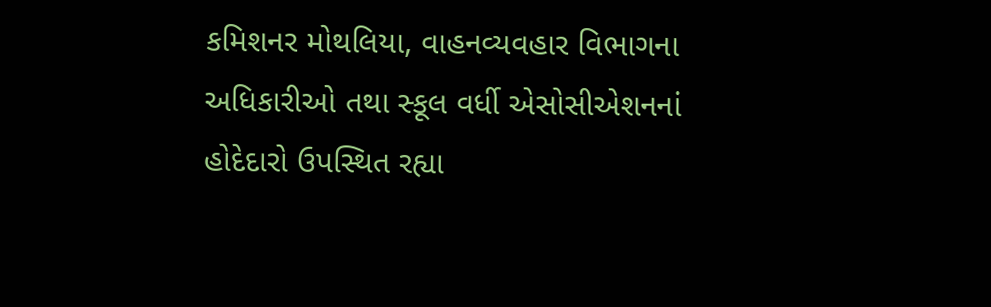કમિશનર મોથલિયા, વાહનવ્યવહાર વિભાગના અધિકારીઓ તથા સ્કૂલ વર્ધી એસોસીએશનનાં હોદેદારો ઉપસ્થિત રહ્યા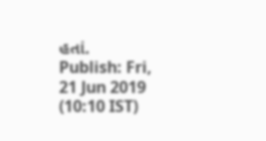હતાં.
Publish: Fri, 21 Jun 2019 (10:10 IST)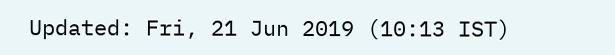Updated: Fri, 21 Jun 2019 (10:13 IST)